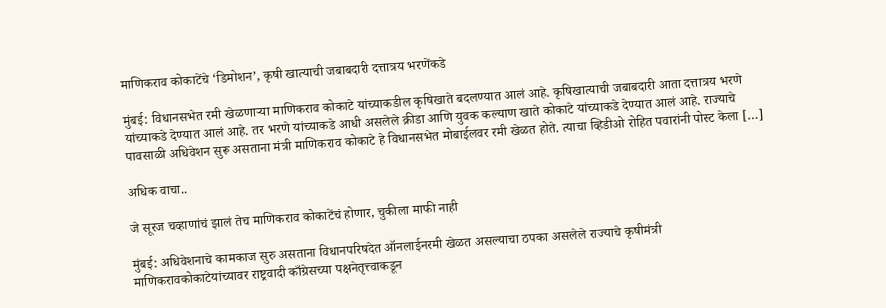माणिकराव कोकाटेंचे ‘डिमोशन’, कृषी खात्याची जबाबदारी दत्तात्रय भरणेंकडे

मुंबई: विधानसभेत रमी खेळणाऱ्या माणिकराव कोकाटे यांच्याकडील कृषिखाते बदलण्यात आलं आहे. कृषिखात्याची जबाबदारी आता दत्तात्रय भरणे यांच्याकडे देण्यात आलं आहे. तर भरणे यांच्याकडे आधी असलेले क्रीडा आणि युवक कल्याण खाते कोकाटे यांच्याकडे देण्यात आलं आहे. राज्याचे पावसाळी अधिवेशन सुरू असताना मंत्री माणिकराव कोकाटे हे विधानसभेत मोबाईलवर रमी खेळत होते. त्याचा व्हिडीओ रोहित पवारांनी पोस्ट केला […]

अधिक वाचा..

जे सूरज चव्हाणांचं झालं तेच माणिकराव कोकाटेंचं होणार, चुकीला माफी नाही

मुंबई: अधिवेशनाचे कामकाज सुरु असताना विधानपरिषदेत ऑनलाईनरमी खेळत असल्याचा ठपका असलेले राज्याचे कृषीमंत्री माणिकरावकोकाटेयांच्यावर राष्ट्रवादी काँग्रेसच्या पक्षनेतृत्त्वाकडून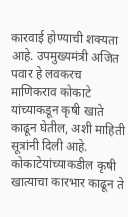कारवाई होण्याची शक्यता आहे. उपमुख्यमंत्री अजित पवार हे लवकरच माणिकराव कोकाटे यांच्याकडून कृषी खाते काढून घेतील, अशी माहिती सूत्रांनी दिली आहे. कोकाटेयांच्याकडील कृषी खात्याचा कारभार काढून ते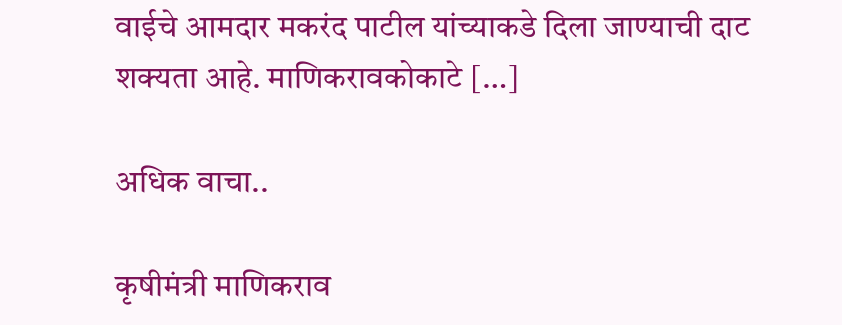वाईचे आमदार मकरंद पाटील यांच्याकडे दिला जाण्याची दाट शक्यता आहे. माणिकरावकोकाटे […]

अधिक वाचा..

कृषीमंत्री माणिकराव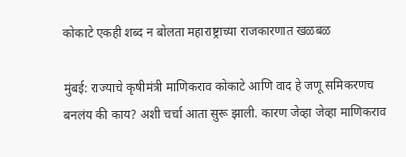कोकाटे एकही शब्द न बोलता महाराष्ट्राच्या राजकारणात खळबळ

मुंबई: राज्याचे कृषीमंत्री माणिकराव कोकाटे आणि वाद हे जणू समिकरणच बनलंय की काय? अशी चर्चा आता सुरू झाली. कारण जेव्हा जेव्हा माणिकराव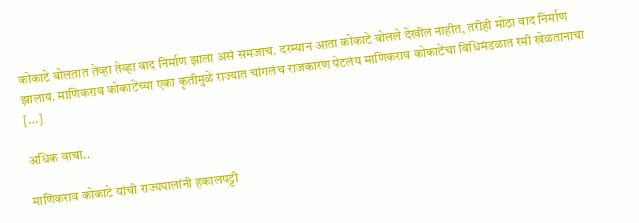कोकाटे बोलतात तेव्हा तेव्हा वाद निर्माण झाला असं समजाच. दरम्यान आता कोकाटे बोलले देखील नाहीत, तरीही मोठा वाद निर्माण झालाय. माणिकराव कोकाटेंच्या एका कृतीमुळे राज्यात चांगलंच राजकारण पेटलंय माणिकराव कोकाटेंचा विधिमंडळात रमी खेळतानाचा […]

अधिक वाचा..

माणिकराव कोकाटे यांची राज्यपालांनी हकालपट्टी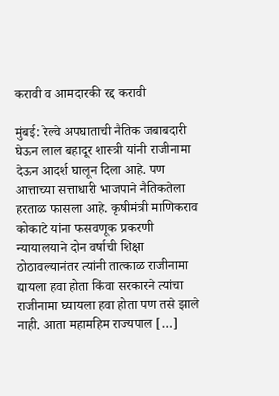करावी व आमदारकी रद्द करावी

मुंबई: रेल्वे अपघाताची नैतिक जबाबदारी घेऊन लाल बहादूर शास्त्री यांनी राजीनामा देऊन आदर्श घालून दिला आहे. पण आत्ताच्या सत्ताधारी भाजपाने नैतिकतेला हरताळ फासला आहे. कृषीमंत्री माणिकराव कोकाटे यांना फसवणूक प्रकरणी न्यायालयाने दोन वर्षाची शिक्षा ठोठावल्यानंतर त्यांनी तात्काळ राजीनामा द्यायला हवा होता किंवा सरकारने त्यांचा राजीनामा घ्यायला हवा होता पण तसे झाले नाही. आता महामहिम राज्यपाल […]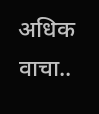अधिक वाचा..